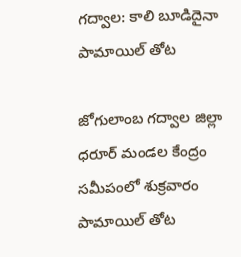గద్వాల: కాలి బూడిదైనా పామాయిల్ తోట

జోగులాంబ గద్వాల జిల్లా ధరూర్ మండల కేంద్రం సమీపంలో శుక్రవారం పామాయిల్ తోట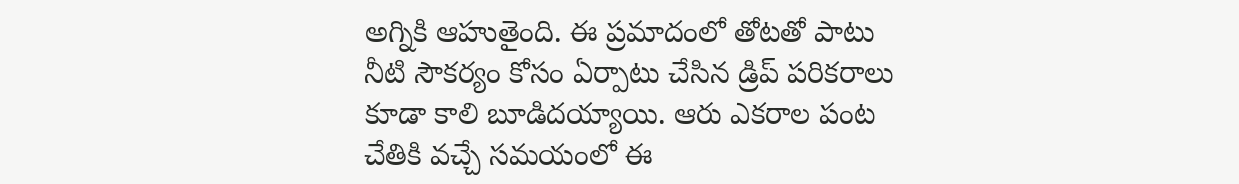అగ్నికి ఆహుతైంది. ఈ ప్రమాదంలో తోటతో పాటు నీటి సౌకర్యం కోసం ఏర్పాటు చేసిన డ్రిప్‌ పరికరాలు కూడా కాలి బూడిదయ్యాయి. ఆరు ఎకరాల పంట చేతికి వచ్చే సమయంలో ఈ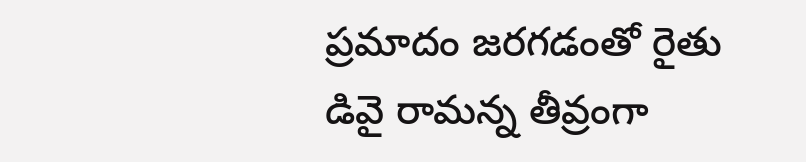ప్రమాదం జరగడంతో రైతు డివై రామన్న తీవ్రంగా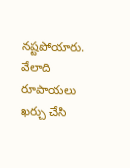నష్టపోయారు. వేలాది రూపాయలు ఖర్చు చేసి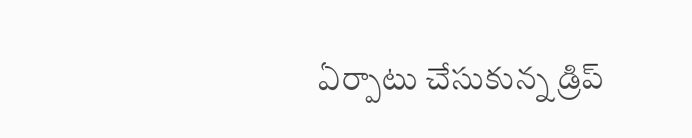ఏర్పాటు చేసుకున్న డ్రిప్‌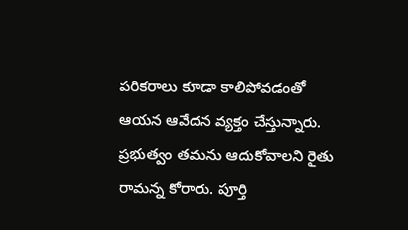పరికరాలు కూడా కాలిపోవడంతో ఆయన ఆవేదన వ్యక్తం చేస్తున్నారు. ప్రభుత్వం తమను ఆదుకోవాలని రైతు రామన్న కోరారు. పూర్తి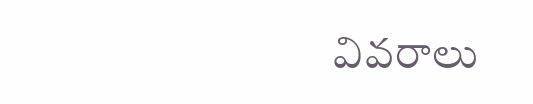వివరాలు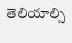తెలియాల్సి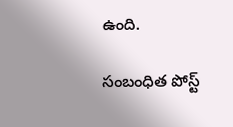ఉంది.

సంబంధిత పోస్ట్